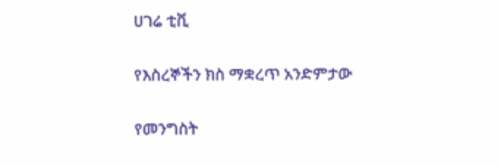ሀገሬ ቲቪ

የእስረኞችን ክስ ማቋረጥ አንድምታው

የመንግስት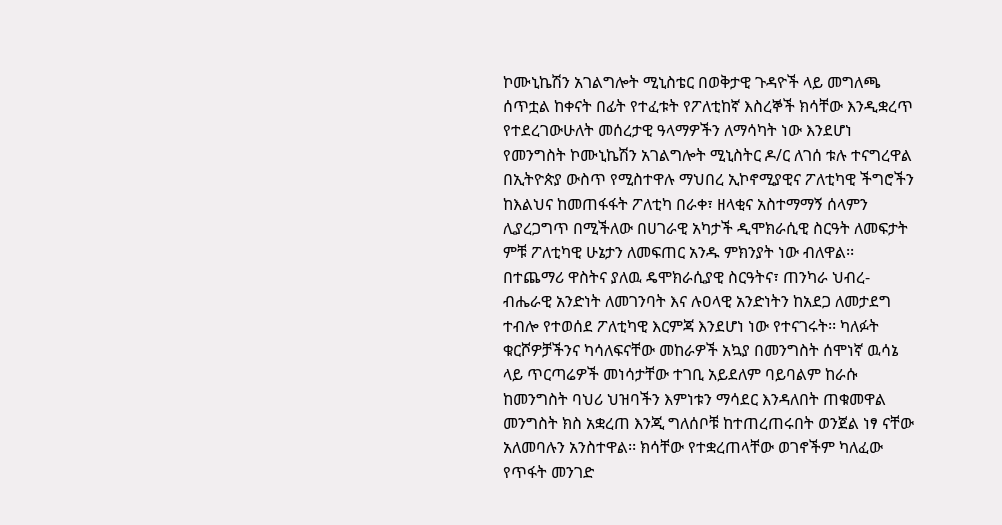ኮሙኒኬሽን አገልግሎት ሚኒስቴር በወቅታዊ ጉዳዮች ላይ መግለጫ ሰጥቷል ከቀናት በፊት የተፈቱት የፖለቲከኛ እስረኞች ክሳቸው እንዲቋረጥ የተደረገውሁለት መሰረታዊ ዓላማዎችን ለማሳካት ነው እንደሆነ የመንግስት ኮሙኒኬሽን አገልግሎት ሚኒስትር ዶ/ር ለገሰ ቱሉ ተናግረዋል በኢትዮጵያ ውስጥ የሚስተዋሉ ማህበረ ኢኮኖሚያዊና ፖለቲካዊ ችግሮችን ከእልህና ከመጠፋፋት ፖለቲካ በራቀ፣ ዘላቂና አስተማማኝ ሰላምን ሊያረጋግጥ በሚችለው በሀገራዊ አካታች ዲሞክራሲዊ ስርዓት ለመፍታት ምቹ ፖለቲካዊ ሁኔታን ለመፍጠር አንዱ ምክንያት ነው ብለዋል፡፡ በተጨማሪ ዋስትና ያለዉ ዴሞክራሲያዊ ስርዓትና፣ ጠንካራ ህብረ-ብሔራዊ አንድነት ለመገንባት እና ሉዐላዊ አንድነትን ከአደጋ ለመታደግ ተብሎ የተወሰደ ፖለቲካዊ እርምጃ እንደሆነ ነው የተናገሩት፡፡ ካለፉት ቁርሾዎቻችንና ካሳለፍናቸው መከራዎች አኳያ በመንግስት ሰሞነኛ ዉሳኔ ላይ ጥርጣሬዎች መነሳታቸው ተገቢ አይደለም ባይባልም ከራሱ ከመንግስት ባህሪ ህዝባችን እምነቱን ማሳደር እንዳለበት ጠቁመዋል መንግስት ክስ አቋረጠ እንጂ ግለሰቦቹ ከተጠረጠሩበት ወንጀል ነፃ ናቸው አለመባሉን አንስተዋል፡፡ ክሳቸው የተቋረጠላቸው ወገኖችም ካለፈው የጥፋት መንገድ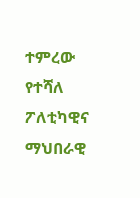ተምረው የተሻለ ፖለቲካዊና ማህበራዊ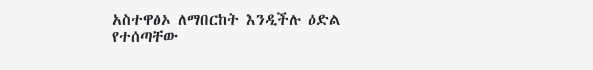አስተዋፅኦ ለማበርከት እንዲችሉ ዕድል የተሰጣቸው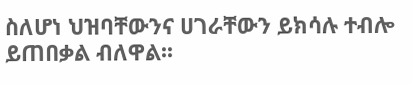ስለሆነ ህዝባቸውንና ሀገራቸውን ይክሳሉ ተብሎ ይጠበቃል ብለዋል፡፡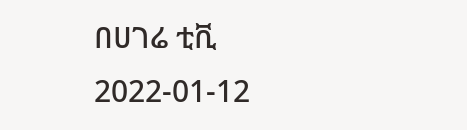በሀገሬ ቲቪ
2022-01-12